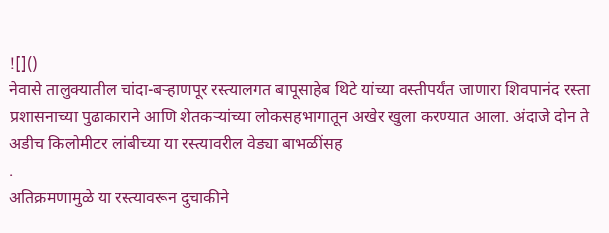![]()
नेवासे तालुक्यातील चांदा-बऱ्हाणपूर रस्त्यालगत बापूसाहेब थिटे यांच्या वस्तीपर्यंत जाणारा शिवपानंद रस्ता प्रशासनाच्या पुढाकाराने आणि शेतकऱ्यांच्या लोकसहभागातून अखेर खुला करण्यात आला. अंदाजे दोन ते अडीच किलोमीटर लांबीच्या या रस्त्यावरील वेड्या बाभळींसह
.
अतिक्रमणामुळे या रस्त्यावरून दुचाकीने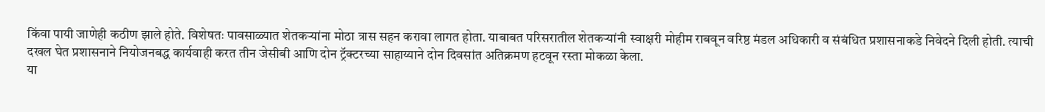किंवा पायी जाणेही कठीण झाले होते. विशेषतः पावसाळ्यात शेतकऱ्यांना मोठा त्रास सहन करावा लागत होता. याबाबत परिसरातील शेतकऱ्यांनी स्वाक्षरी मोहीम राबवून वरिष्ठ मंडल अधिकारी व संबंधित प्रशासनाकडे निवेदने दिली होती. त्याची दखल घेत प्रशासनाने नियोजनबद्ध कार्यवाही करत तीन जेसीबी आणि दोन ट्रॅक्टरच्या साहाय्याने दोन दिवसांत अतिक्रमण हटवून रस्ता मोकळा केला.
या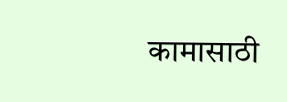कामासाठी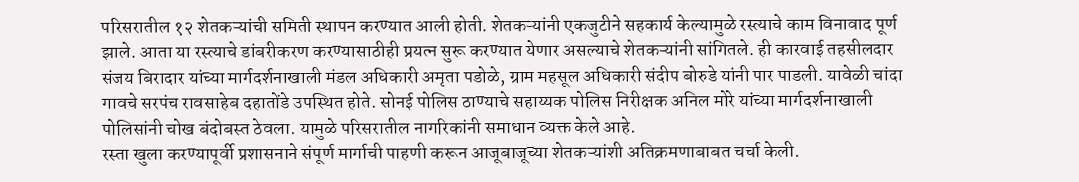परिसरातील १२ शेतकऱ्यांची समिती स्थापन करण्यात आली होती. शेतकऱ्यांनी एकजुटीने सहकार्य केल्यामुळे रस्त्याचे काम विनावाद पूर्ण झाले. आता या रस्त्याचे डांबरीकरण करण्यासाठीही प्रयत्न सुरू करण्यात येणार असल्याचे शेतकऱ्यांनी सांगितले. ही कारवाई तहसीलदार संजय बिरादार यांच्या मार्गदर्शनाखाली मंडल अधिकारी अमृता पडोळे, ग्राम महसूल अधिकारी संदीप बोरुडे यांनी पार पाडली. यावेळी चांदा गावचे सरपंच रावसाहेब दहातोंडे उपस्थित होते. सोनई पोलिस ठाण्याचे सहाय्यक पोलिस निरीक्षक अनिल मोरे यांच्या मार्गदर्शनाखाली पोलिसांनी चोख बंदोबस्त ठेवला. यामुळे परिसरातील नागरिकांनी समाधान व्यक्त केले आहे.
रस्ता खुला करण्यापूर्वी प्रशासनाने संपूर्ण मार्गाची पाहणी करून आजूबाजूच्या शेतकऱ्यांशी अतिक्रमणाबाबत चर्चा केली.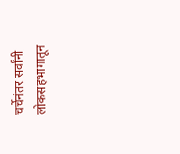चर्चेनंतर सर्वांनी लोकसहभागातून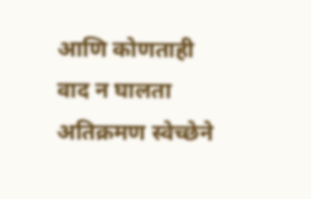आणि कोणताही वाद न घालता अतिक्रमण स्वेच्छेने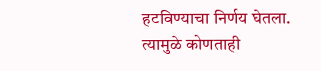हटविण्याचा निर्णय घेतला. त्यामुळे कोणताही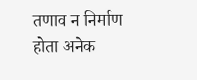तणाव न निर्माण होता अनेक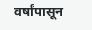वर्षांपासून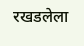रखडलेला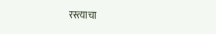रस्त्याचा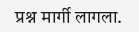प्रश्न मार्गी लागला.